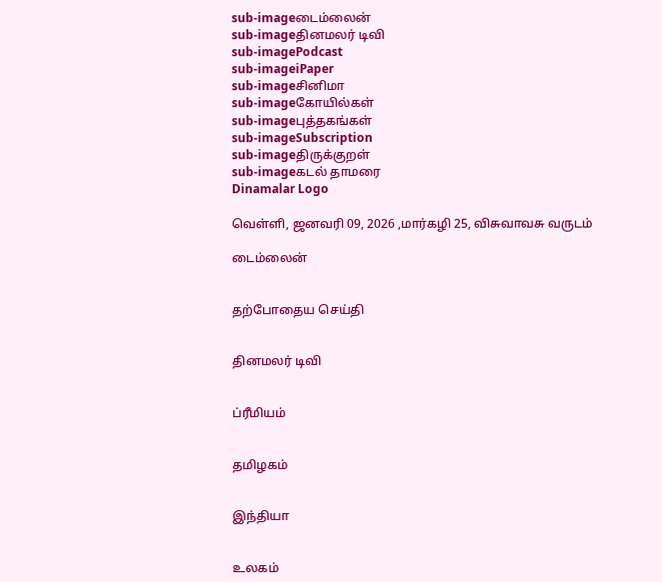sub-imageடைம்லைன்
sub-imageதினமலர் டிவி
sub-imagePodcast
sub-imageiPaper
sub-imageசினிமா
sub-imageகோயில்கள்
sub-imageபுத்தகங்கள்
sub-imageSubscription
sub-imageதிருக்குறள்
sub-imageகடல் தாமரை
Dinamalar Logo

வெள்ளி, ஜனவரி 09, 2026 ,மார்கழி 25, விசுவாவசு வருடம்

டைம்லைன்


தற்போதைய செய்தி


தினமலர் டிவி


ப்ரீமியம்


தமிழகம்


இந்தியா


உலகம்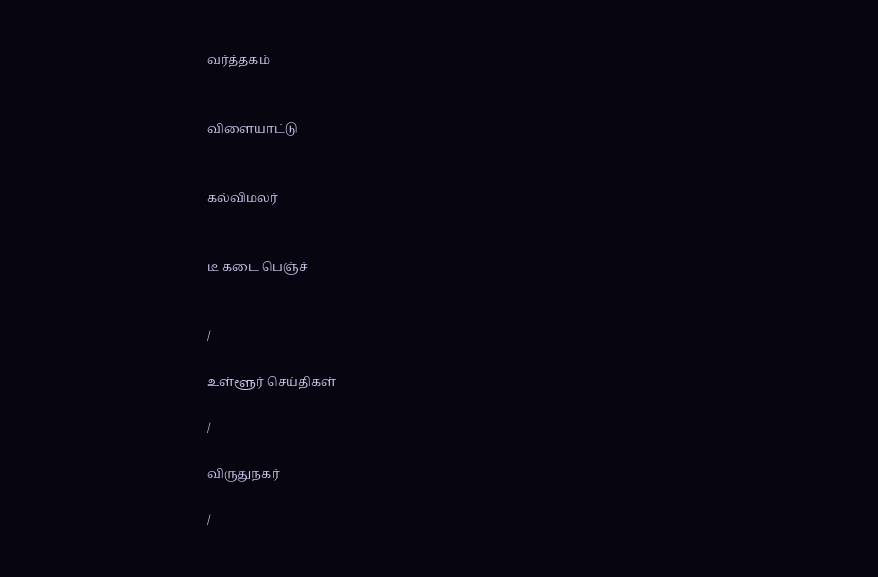வர்த்தகம்


விளையாட்டு


கல்விமலர்


டீ கடை பெஞ்ச்


/

உள்ளூர் செய்திகள்

/

விருதுநகர்

/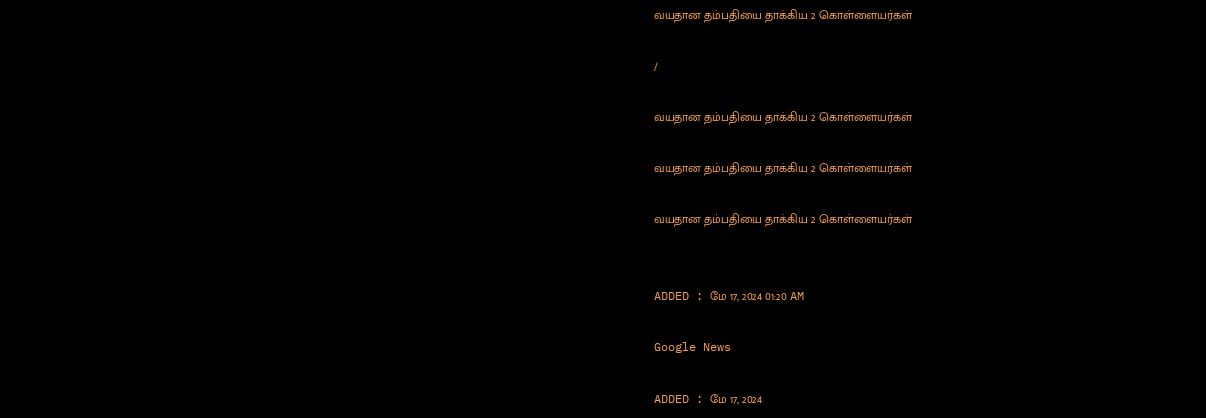வயதான தம்பதியை தாக்கிய 2 கொள்ளையர்கள்

/

வயதான தம்பதியை தாக்கிய 2 கொள்ளையர்கள்

வயதான தம்பதியை தாக்கிய 2 கொள்ளையர்கள்

வயதான தம்பதியை தாக்கிய 2 கொள்ளையர்கள்


ADDED : மே 17, 2024 01:20 AM

Google News

ADDED : மே 17, 2024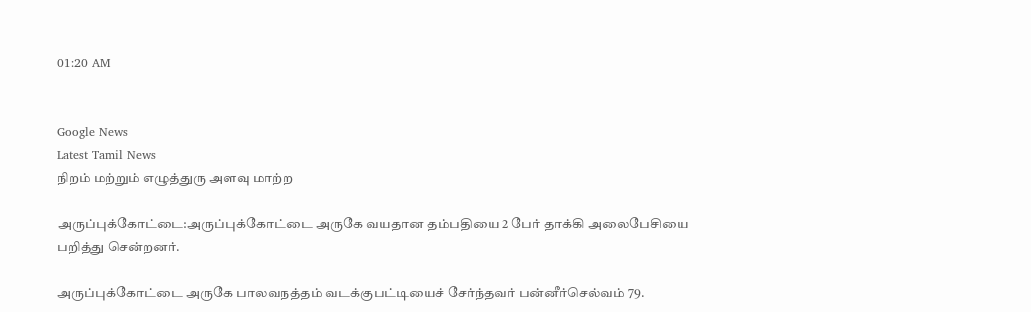01:20 AM


Google News
Latest Tamil News
நிறம் மற்றும் எழுத்துரு அளவு மாற்ற

அருப்புக்கோட்டை:அருப்புக்கோட்டை அருகே வயதான தம்பதியை 2 பேர் தாக்கி அலைபேசியை பறித்து சென்றனர்.

அருப்புக்கோட்டை அருகே பாலவநத்தம் வடக்குபட்டியைச் சேர்ந்தவர் பன்னீர்செல்வம் 79.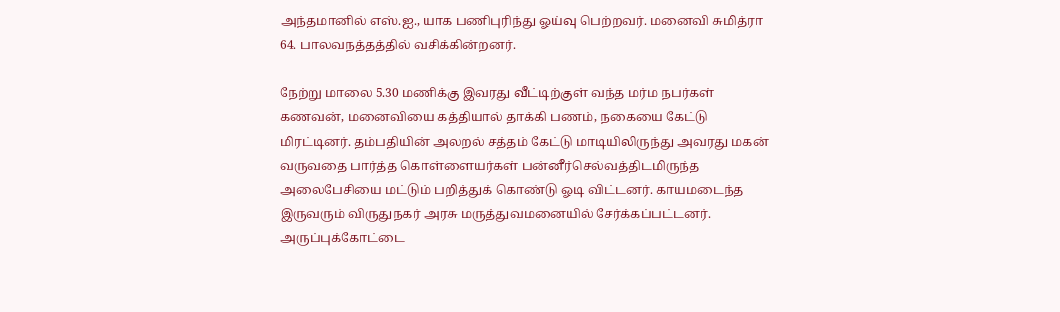அந்தமானில் எஸ்.ஐ., யாக பணிபுரிந்து ஓய்வு பெற்றவர். மனைவி சுமித்ரா 64. பாலவநத்தத்தில் வசிக்கின்றனர்.

நேற்று மாலை 5.30 மணிக்கு இவரது வீட்டிற்குள் வந்த மர்ம நபர்கள் கணவன், மனைவியை கத்தியால் தாக்கி பணம், நகையை கேட்டு மிரட்டினர். தம்பதியின் அலறல் சத்தம் கேட்டு மாடியிலிருந்து அவரது மகன் வருவதை பார்த்த கொள்ளையர்கள் பன்னீர்செல்வத்திடமிருந்த அலைபேசியை மட்டும் பறித்துக் கொண்டு ஓடி விட்டனர். காயமடைந்த இருவரும் விருதுநகர் அரசு மருத்துவமனையில் சேர்க்கப்பட்டனர். அருப்புக்கோட்டை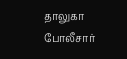தாலுகா போலீசார்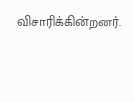விசாரிக்கின்றனர்.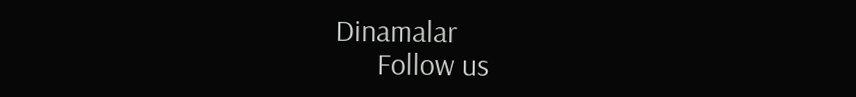Dinamalar
      Follow us